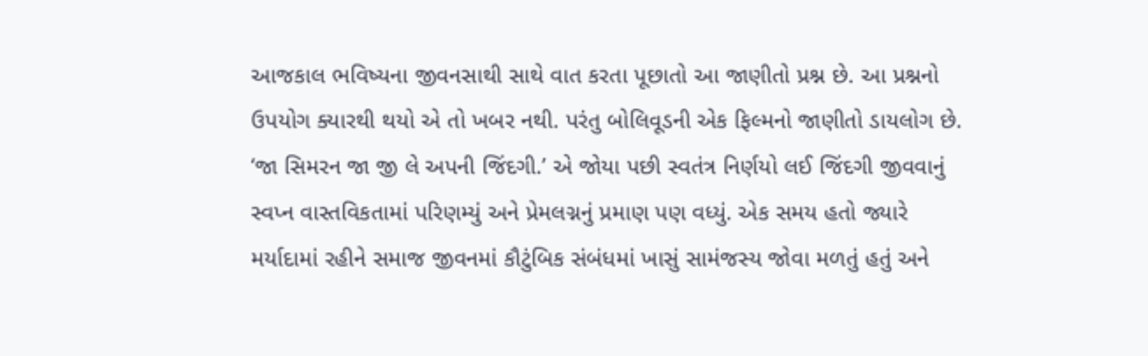આજકાલ ભવિષ્યના જીવનસાથી સાથે વાત કરતા પૂછાતો આ જાણીતો પ્રશ્ન છે. આ પ્રશ્નનો ઉપયોગ ક્યારથી થયો એ તો ખબર નથી. પરંતુ બોલિવૂડની એક ફિલ્મનો જાણીતો ડાયલોગ છે. ‘જા સિમરન જા જી લે અપની જિંદગી.’ એ જોયા પછી સ્વતંત્ર નિર્ણયો લઈ જિંદગી જીવવાનું સ્વપ્ન વાસ્તવિકતામાં પરિણમ્યું અને પ્રેમલગ્નનું પ્રમાણ પણ વધ્યું. એક સમય હતો જ્યારે મર્યાદામાં રહીને સમાજ જીવનમાં કૌટુંબિક સંબંધમાં ખાસું સામંજસ્ય જોવા મળતું હતું અને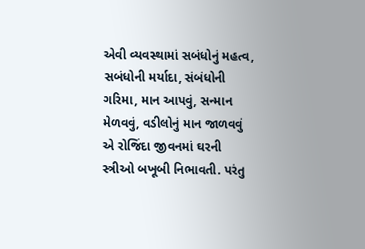એવી વ્યવસ્થામાં સબંધોનું મહત્વ, સબંધોની મર્યાદા, સંબંધોની ગરિમા, માન આપવું, સન્માન મેળવવું, વડીલોનું માન જાળવવું એ રોજિંદા જીવનમાં ઘરની સ્ત્રીઓ બખૂબી નિભાવતી. પરંતુ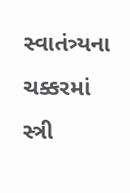સ્વાતંત્ર્યના ચક્કરમાં સ્ત્રી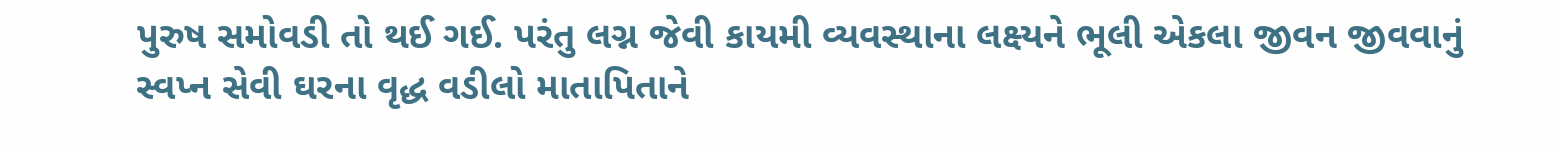પુરુષ સમોવડી તો થઈ ગઈ. પરંતુ લગ્ન જેવી કાયમી વ્યવસ્થાના લક્ષ્યને ભૂલી એકલા જીવન જીવવાનું સ્વપ્ન સેવી ઘરના વૃદ્ધ વડીલો માતાપિતાને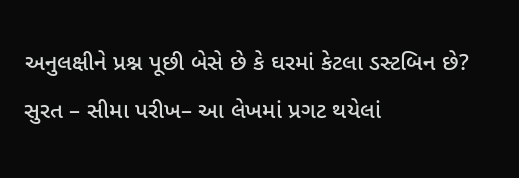અનુલક્ષીને પ્રશ્ન પૂછી બેસે છે કે ઘરમાં કેટલા ડસ્ટબિન છે?
સુરત – સીમા પરીખ– આ લેખમાં પ્રગટ થયેલાં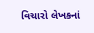વિચારો લેખકનાં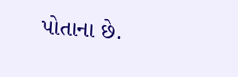પોતાના છે.